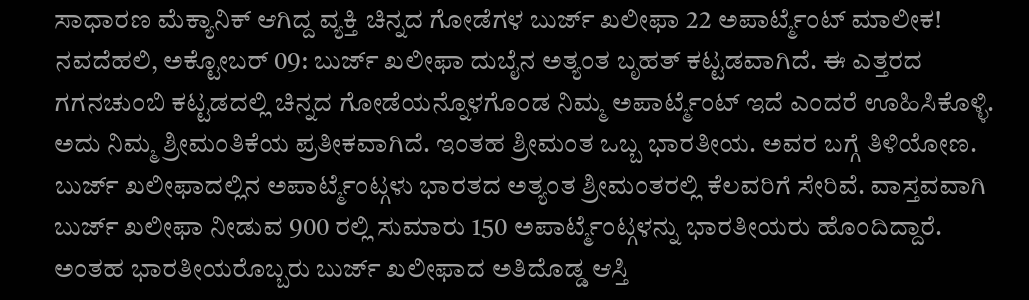ಸಾಧಾರಣ ಮೆಕ್ಯಾನಿಕ್ ಆಗಿದ್ದ ವ್ಯಕ್ತಿ ಚಿನ್ನದ ಗೋಡೆಗಳ ಬುರ್ಜ್ ಖಲೀಫಾ 22 ಅಪಾರ್ಟ್ಮೆಂಟ್ ಮಾಲೀಕ!
ನವದೆಹಲಿ, ಅಕ್ಟೋಬರ್ 09: ಬುರ್ಜ್ ಖಲೀಫಾ ದುಬೈನ ಅತ್ಯಂತ ಬೃಹತ್ ಕಟ್ಟಡವಾಗಿದೆ. ಈ ಎತ್ತರದ ಗಗನಚುಂಬಿ ಕಟ್ಟಡದಲ್ಲಿ ಚಿನ್ನದ ಗೋಡೆಯನ್ನೊಳಗೊಂಡ ನಿಮ್ಮ ಅಪಾರ್ಟ್ಮೆಂಟ್ ಇದೆ ಎಂದರೆ ಊಹಿಸಿಕೊಳ್ಳಿ. ಅದು ನಿಮ್ಮ ಶ್ರೀಮಂತಿಕೆಯ ಪ್ರತೀಕವಾಗಿದೆ. ಇಂತಹ ಶ್ರೀಮಂತ ಒಬ್ಬ ಭಾರತೀಯ. ಅವರ ಬಗ್ಗೆ ತಿಳಿಯೋಣ.
ಬುರ್ಜ್ ಖಲೀಫಾದಲ್ಲಿನ ಅಪಾರ್ಟ್ಮೆಂಟ್ಗಳು ಭಾರತದ ಅತ್ಯಂತ ಶ್ರೀಮಂತರಲ್ಲಿ ಕೆಲವರಿಗೆ ಸೇರಿವೆ. ವಾಸ್ತವವಾಗಿ ಬುರ್ಜ್ ಖಲೀಫಾ ನೀಡುವ 900 ರಲ್ಲಿ ಸುಮಾರು 150 ಅಪಾರ್ಟ್ಮೆಂಟ್ಗಳನ್ನು ಭಾರತೀಯರು ಹೊಂದಿದ್ದಾರೆ. ಅಂತಹ ಭಾರತೀಯರೊಬ್ಬರು ಬುರ್ಜ್ ಖಲೀಫಾದ ಅತಿದೊಡ್ಡ ಆಸ್ತಿ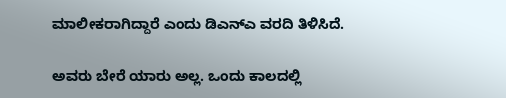ಮಾಲೀಕರಾಗಿದ್ದಾರೆ ಎಂದು ಡಿಎನ್ಎ ವರದಿ ತಿಳಿಸಿದೆ.

ಅವರು ಬೇರೆ ಯಾರು ಅಲ್ಲ. ಒಂದು ಕಾಲದಲ್ಲಿ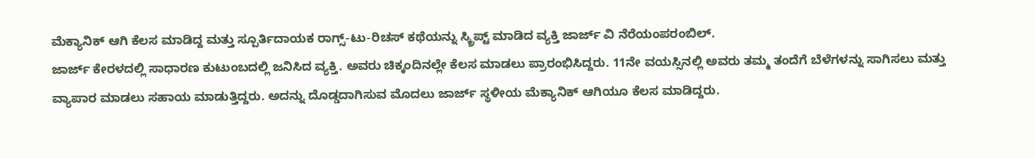ಮೆಕ್ಯಾನಿಕ್ ಆಗಿ ಕೆಲಸ ಮಾಡಿದ್ದ ಮತ್ತು ಸ್ಪೂರ್ತಿದಾಯಕ ರಾಗ್ಸ್-ಟು-ರಿಚಸ್ ಕಥೆಯನ್ನು ಸ್ಕ್ರಿಪ್ಟ್ ಮಾಡಿದ ವ್ಯಕ್ತಿ ಜಾರ್ಜ್ ವಿ ನೆರೆಯಂಪರಂಬಿಲ್.
ಜಾರ್ಜ್ ಕೇರಳದಲ್ಲಿ ಸಾಧಾರಣ ಕುಟುಂಬದಲ್ಲಿ ಜನಿಸಿದ ವ್ಯಕ್ತಿ. ಅವರು ಚಿಕ್ಕಂದಿನಲ್ಲೇ ಕೆಲಸ ಮಾಡಲು ಪ್ರಾರಂಭಿಸಿದ್ದರು. 11ನೇ ವಯಸ್ಸಿನಲ್ಲಿ ಅವರು ತಮ್ಮ ತಂದೆಗೆ ಬೆಳೆಗಳನ್ನು ಸಾಗಿಸಲು ಮತ್ತು ವ್ಯಾಪಾರ ಮಾಡಲು ಸಹಾಯ ಮಾಡುತ್ತಿದ್ದರು. ಅದನ್ನು ದೊಡ್ಡದಾಗಿಸುವ ಮೊದಲು ಜಾರ್ಜ್ ಸ್ಥಳೀಯ ಮೆಕ್ಯಾನಿಕ್ ಆಗಿಯೂ ಕೆಲಸ ಮಾಡಿದ್ದರು.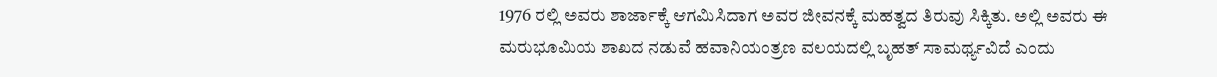1976 ರಲ್ಲಿ ಅವರು ಶಾರ್ಜಾಕ್ಕೆ ಆಗಮಿಸಿದಾಗ ಅವರ ಜೀವನಕ್ಕೆ ಮಹತ್ವದ ತಿರುವು ಸಿಕ್ಕಿತು. ಅಲ್ಲಿ ಅವರು ಈ ಮರುಭೂಮಿಯ ಶಾಖದ ನಡುವೆ ಹವಾನಿಯಂತ್ರಣ ವಲಯದಲ್ಲಿ ಬೃಹತ್ ಸಾಮರ್ಥ್ಯವಿದೆ ಎಂದು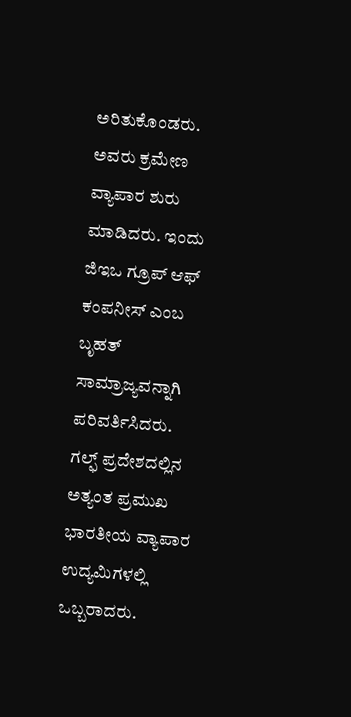ಅರಿತುಕೊಂಡರು. ಅವರು ಕ್ರಮೇಣ ವ್ಯಾಪಾರ ಶುರು ಮಾಡಿದರು. ಇಂದು ಜಿಇಒ ಗ್ರೂಪ್ ಆಫ್ ಕಂಪನೀಸ್ ಎಂಬ ಬೃಹತ್ ಸಾಮ್ರಾಜ್ಯವನ್ನಾಗಿ ಪರಿವರ್ತಿಸಿದರು. ಗಲ್ಫ್ ಪ್ರದೇಶದಲ್ಲಿನ ಅತ್ಯಂತ ಪ್ರಮುಖ ಭಾರತೀಯ ವ್ಯಾಪಾರ ಉದ್ಯಮಿಗಳಲ್ಲಿ ಒಬ್ಬರಾದರು.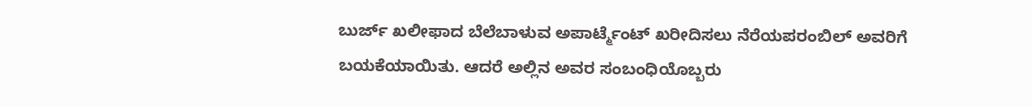ಬುರ್ಜ್ ಖಲೀಫಾದ ಬೆಲೆಬಾಳುವ ಅಪಾರ್ಟ್ಮೆಂಟ್ ಖರೀದಿಸಲು ನೆರೆಯಪರಂಬಿಲ್ ಅವರಿಗೆ ಬಯಕೆಯಾಯಿತು. ಆದರೆ ಅಲ್ಲಿನ ಅವರ ಸಂಬಂಧಿಯೊಬ್ಬರು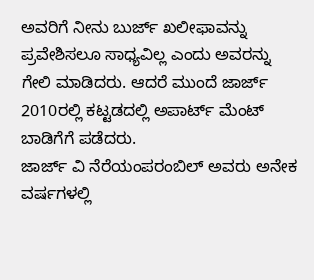ಅವರಿಗೆ ನೀನು ಬುರ್ಜ್ ಖಲೀಫಾವನ್ನು ಪ್ರವೇಶಿಸಲೂ ಸಾಧ್ಯವಿಲ್ಲ ಎಂದು ಅವರನ್ನು ಗೇಲಿ ಮಾಡಿದರು. ಆದರೆ ಮುಂದೆ ಜಾರ್ಜ್ 2010ರಲ್ಲಿ ಕಟ್ಟಡದಲ್ಲಿ ಅಪಾರ್ಟ್ ಮೆಂಟ್ ಬಾಡಿಗೆಗೆ ಪಡೆದರು.
ಜಾರ್ಜ್ ವಿ ನೆರೆಯಂಪರಂಬಿಲ್ ಅವರು ಅನೇಕ ವರ್ಷಗಳಲ್ಲಿ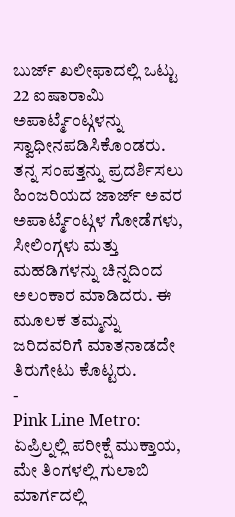ಬುರ್ಜ್ ಖಲೀಫಾದಲ್ಲಿ ಒಟ್ಟು 22 ಐಷಾರಾಮಿ ಅಪಾರ್ಟ್ಮೆಂಟ್ಗಳನ್ನು ಸ್ವಾಧೀನಪಡಿಸಿಕೊಂಡರು. ತನ್ನ ಸಂಪತ್ತನ್ನು ಪ್ರದರ್ಶಿಸಲು ಹಿಂಜರಿಯದ ಜಾರ್ಜ್ ಅವರ ಅಪಾರ್ಟ್ಮೆಂಟ್ಗಳ ಗೋಡೆಗಳು, ಸೀಲಿಂಗ್ಗಳು ಮತ್ತು ಮಹಡಿಗಳನ್ನು ಚಿನ್ನದಿಂದ ಅಲಂಕಾರ ಮಾಡಿದರು. ಈ ಮೂಲಕ ತಮ್ಮನ್ನು ಜರಿದವರಿಗೆ ಮಾತನಾಡದೇ ತಿರುಗೇಟು ಕೊಟ್ಟರು.
-
Pink Line Metro: ಏಪ್ರಿಲ್ನಲ್ಲಿ ಪರೀಕ್ಷೆ ಮುಕ್ತಾಯ, ಮೇ ತಿಂಗಳಲ್ಲಿ ಗುಲಾಬಿ ಮಾರ್ಗದಲ್ಲಿ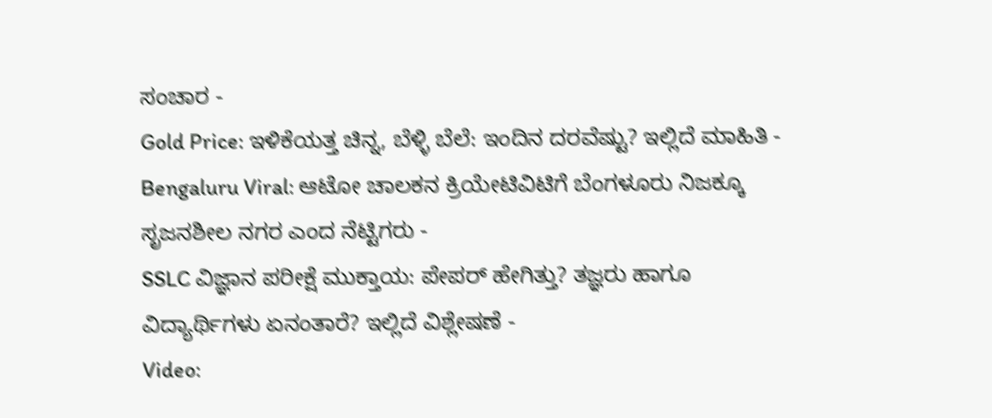ಸಂಚಾರ -
Gold Price: ಇಳಿಕೆಯತ್ತ ಚಿನ್ನ, ಬೆಳ್ಳಿ ಬೆಲೆ: ಇಂದಿನ ದರವೆಷ್ಟು? ಇಲ್ಲಿದೆ ಮಾಹಿತಿ -
Bengaluru Viral: ಆಟೋ ಚಾಲಕನ ಕ್ರಿಯೇಟಿವಿಟಿಗೆ ಬೆಂಗಳೂರು ನಿಜಕ್ಕೂ ಸೃಜನಶೀಲ ನಗರ ಎಂದ ನೆಟ್ಟಿಗರು -
SSLC ವಿಜ್ಞಾನ ಪರೀಕ್ಷೆ ಮುಕ್ತಾಯ: ಪೇಪರ್ ಹೇಗಿತ್ತು? ತಜ್ಞರು ಹಾಗೂ ವಿದ್ಯಾರ್ಥಿಗಳು ಏನಂತಾರೆ? ಇಲ್ಲಿದೆ ವಿಶ್ಲೇಷಣೆ -
Video: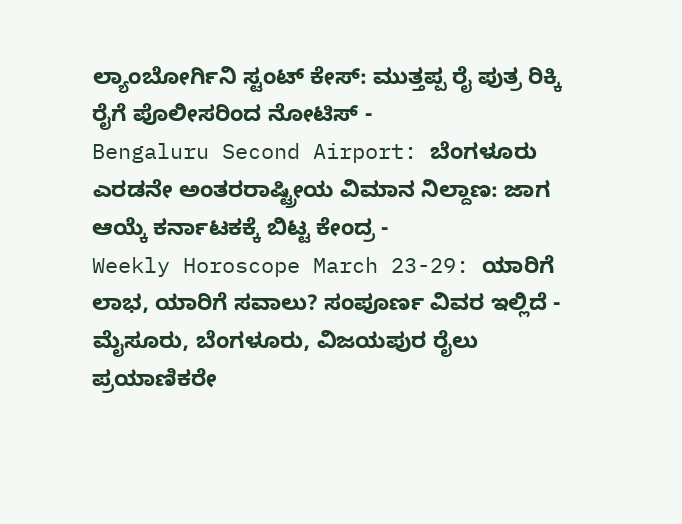ಲ್ಯಾಂಬೋರ್ಗಿನಿ ಸ್ಟಂಟ್ ಕೇಸ್: ಮುತ್ತಪ್ಪ ರೈ ಪುತ್ರ ರಿಕ್ಕಿ ರೈಗೆ ಪೊಲೀಸರಿಂದ ನೋಟಿಸ್ -
Bengaluru Second Airport: ಬೆಂಗಳೂರು ಎರಡನೇ ಅಂತರರಾಷ್ಟ್ರೀಯ ವಿಮಾನ ನಿಲ್ದಾಣ: ಜಾಗ ಆಯ್ಕೆ ಕರ್ನಾಟಕಕ್ಕೆ ಬಿಟ್ಟ ಕೇಂದ್ರ -
Weekly Horoscope March 23-29: ಯಾರಿಗೆ ಲಾಭ, ಯಾರಿಗೆ ಸವಾಲು? ಸಂಪೂರ್ಣ ವಿವರ ಇಲ್ಲಿದೆ -
ಮೈಸೂರು, ಬೆಂಗಳೂರು, ವಿಜಯಪುರ ರೈಲು ಪ್ರಯಾಣಿಕರೇ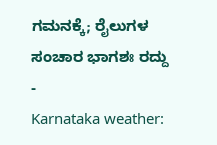ಗಮನಕ್ಕೆ; ರೈಲುಗಳ ಸಂಚಾರ ಭಾಗಶಃ ರದ್ದು -
Karnataka weather: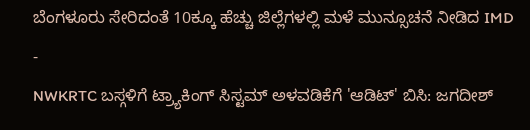ಬೆಂಗಳೂರು ಸೇರಿದಂತೆ 10ಕ್ಕೂ ಹೆಚ್ಚು ಜಿಲ್ಲೆಗಳಲ್ಲಿ ಮಳೆ ಮುನ್ಸೂಚನೆ ನೀಡಿದ IMD -
NWKRTC ಬಸ್ಗಳಿಗೆ ಟ್ರ್ಯಾಕಿಂಗ್ ಸಿಸ್ಟಮ್ ಅಳವಡಿಕೆಗೆ 'ಆಡಿಟ್' ಬಿಸಿ: ಜಗದೀಶ್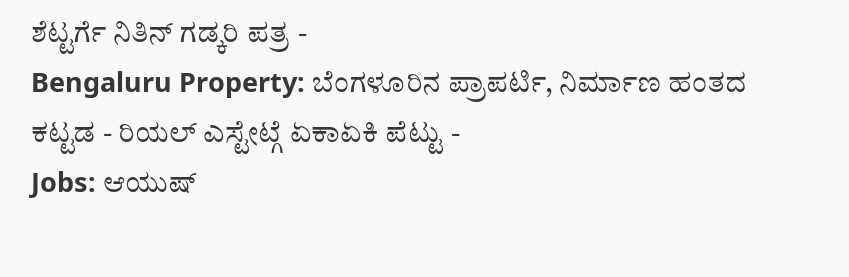ಶೆಟ್ಟರ್ಗೆ ನಿತಿನ್ ಗಡ್ಕರಿ ಪತ್ರ -
Bengaluru Property: ಬೆಂಗಳೂರಿನ ಪ್ರಾಪರ್ಟಿ, ನಿರ್ಮಾಣ ಹಂತದ ಕಟ್ಟಡ - ರಿಯಲ್ ಎಸ್ಟೇಟ್ಗೆ ಏಕಾಏಕಿ ಪೆಟ್ಟು -
Jobs: ಆಯುಷ್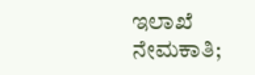ಇಲಾಖೆ ನೇಮಕಾತಿ;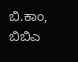ಬಿ.ಕಾಂ, ಬಿಬಿಎ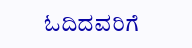ಓದಿದವರಿಗೆ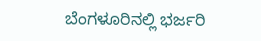ಬೆಂಗಳೂರಿನಲ್ಲಿ ಭರ್ಜರಿ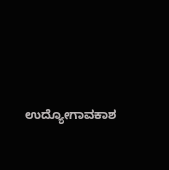ಉದ್ಯೋಗಾವಕಾಶ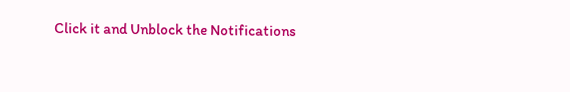Click it and Unblock the Notifications